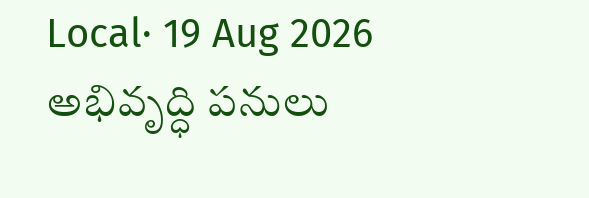Local· 19 Aug 2026
అభివృద్ధి పనులు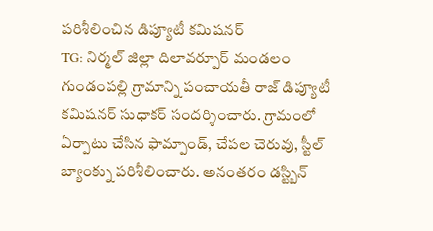పరిశీలించిన డిప్యూటీ కమిషనర్
TG: నిర్మల్ జిల్లా దిలావర్పూర్ మండలం గుండంపల్లి గ్రామాన్ని పంచాయతీ రాజ్ డిప్యూటీ కమిషనర్ సుధాకర్ సందర్శించారు. గ్రామంలో ఏర్పాటు చేసిన ఫామ్పాండ్, చేపల చెరువు, స్టీల్ బ్యాంక్ను పరిశీలించారు. అనంతరం డస్ట్బిన్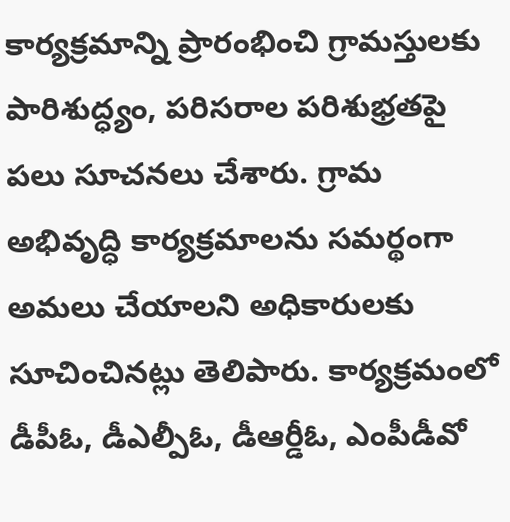కార్యక్రమాన్ని ప్రారంభించి గ్రామస్తులకు పారిశుద్ధ్యం, పరిసరాల పరిశుభ్రతపై పలు సూచనలు చేశారు. గ్రామ అభివృద్ధి కార్యక్రమాలను సమర్థంగా అమలు చేయాలని అధికారులకు సూచించినట్లు తెలిపారు. కార్యక్రమంలో డీపీఓ, డీఎల్పీఓ, డీఆర్డీఓ, ఎంపీడీవో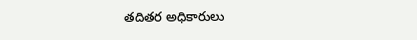తదితర అధికారులు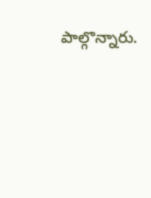పాల్గొన్నారు.